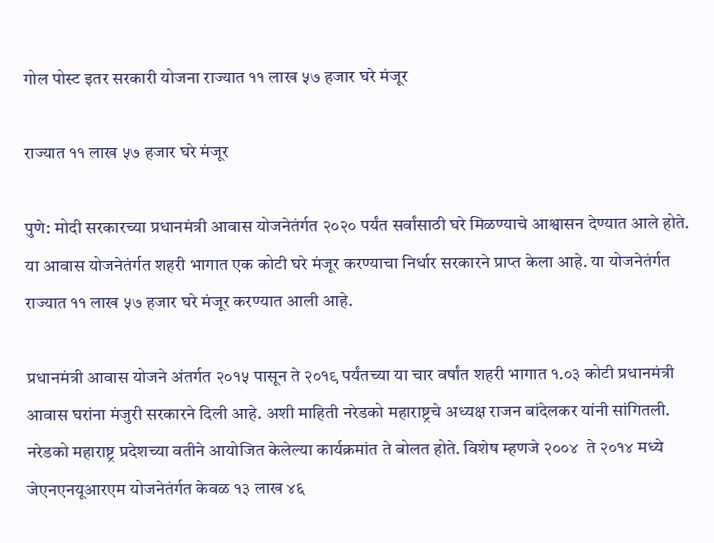गोल पोस्ट इतर सरकारी योजना राज्यात ११ लाख ५७ हजार घरे मंजूर

राज्यात ११ लाख ५७ हजार घरे मंजूर

पुणे: मोदी सरकारच्या प्रधानमंत्री आवास योजनेतंर्गत २०२० पर्यंत सर्वांसाठी घरे मिळण्याचे आश्वासन देण्यात आले होते. या आवास योजनेतंर्गत शहरी भागात एक कोटी घरे मंजूर करण्याचा निर्धार सरकारने प्राप्त केला आहे. या योजनेतंर्गत राज्यात ११ लाख ५७ हजार घरे मंजूर करण्यात आली आहे.

प्रधानमंत्री आवास योजने अंतर्गत २०१५ पासून ते २०१९ पर्यंतच्या या चार वर्षांत शहरी भागात १.०३ कोटी प्रधानमंत्री आवास घरांना मंजुरी सरकारने दिली आहे. अशी माहिती नरेडको महाराष्ट्रचे अध्यक्ष राजन बांदेलकर यांनी सांगितली. नरेडको महाराष्ट्र प्रदेशच्या वतीने आयोजित केलेल्या कार्यक्रमांत ते बोलत होते. विशेष म्हणजे २००४  ते २०१४ मध्ये जेएनएनयूआरएम योजनेतंर्गत केवळ १३ लाख ४६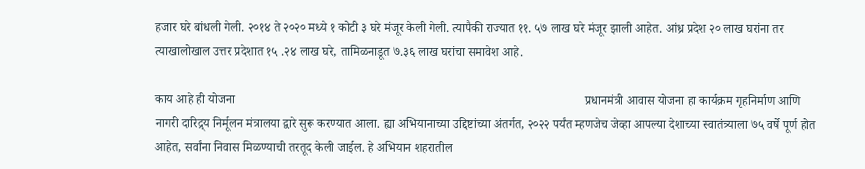हजार घरे बांधली गेली. २०१४ ते २०२० मध्ये १ कोटी ३ घरे मंजूर केली गेली. त्यापैकी राज्यात ११. ५७ लाख घरे मंजूर झाली आहेत. आंध्र प्रदेश २० लाख घरांना तर त्याखालोखाल उत्तर प्रदेशात १५ .२४ लाख घरे, तामिळनाडूत ७.३६ लाख घरांचा समावेश आहे.

काय आहे ही योजना                                                                                                                प्रधानमंत्री आवास योजना हा कार्यक्रम गृहनिर्माण आणि नागरी दारिद्र्य निर्मूलन मंत्रालया द्वारे सुरू करण्यात आला. ह्या अभियानाच्या उद्दिष्टांच्या अंतर्गत, २०२२ पर्यंत म्हणजेच जेव्हा आपल्या देशाच्या स्वातंत्र्याला ७५ वर्षे पूर्ण होत आहेत, सर्वांना निवास मिळण्याची तरतूद केली जाईल. हे अभियान शहरातील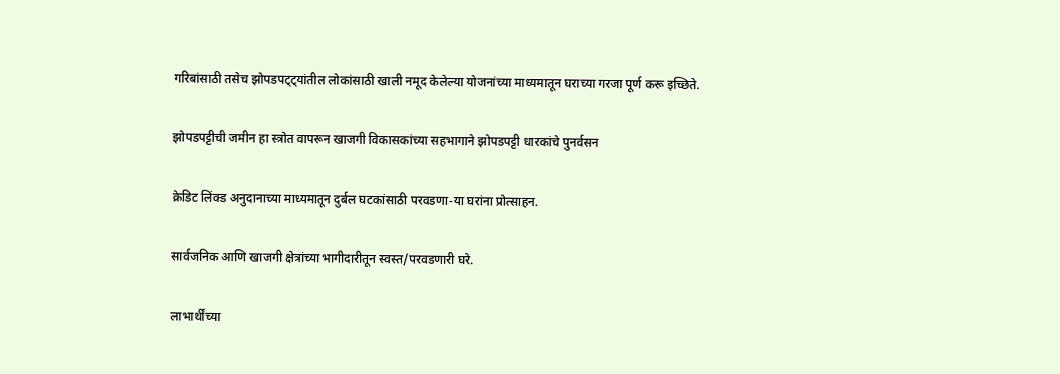गरिबांसाठी तसेच झोपडपट्ट्यांतील लोकांसाठी खाली नमूद केलेल्या योजनांच्या माध्यमातून घराच्या गरजा पूर्ण करू इच्छिते.

झोपडपट्टीची जमीन हा स्त्रोत वापरून खाजगी विकासकांच्या सहभागाने झोपडपट्टी धारकांचे पुनर्वसन

क्रेडिट लिंक्ड अनुदानाच्या माध्यमातून दुर्बल घटकांसाठी परवडणा-या घरांना प्रोत्साहन.

सार्वजनिक आणि खाजगी क्षेत्रांच्या भागीदारीतून स्वस्त/परवडणारी घरे.

लाभार्थींच्या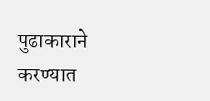पुढाकाराने करण्यात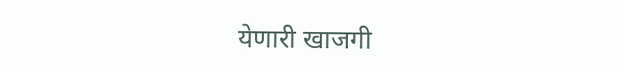येणारी खाजगी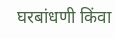घरबांधणी किंवा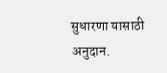सुधारणा यासाठी अनुदान.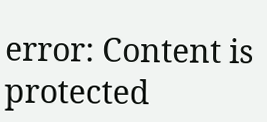error: Content is protected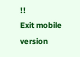!!
Exit mobile version